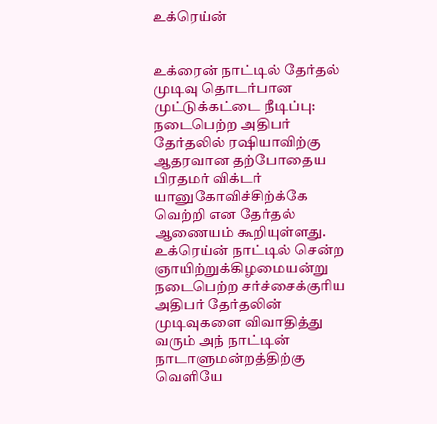உக்ரெய்ன்


உக்ரைன் நாட்டில் தேர்தல் முடிவு தொடர்பான முட்டுக்கட்டை நீடிப்பு: நடைபெற்ற அதிபர் தேர்தலில் ரஷியாவிற்கு ஆதரவான தற்போதைய பிரதமர் விக்டர் யானுகோவிச்சிற்க்கே வெற்றி என தேர்தல் ஆணையம் கூறியுள்ளது. உக்ரெய்ன் நாட்டில் சென்ற ஞாயிற்றுக்கிழமையன்று நடைபெற்ற சர்ச்சைக்குரிய அதிபர் தேர்தலின் முடிவுகளை விவாதித்து வரும் அந் நாட்டின் நாடாளுமன்றத்திற்கு வெளியே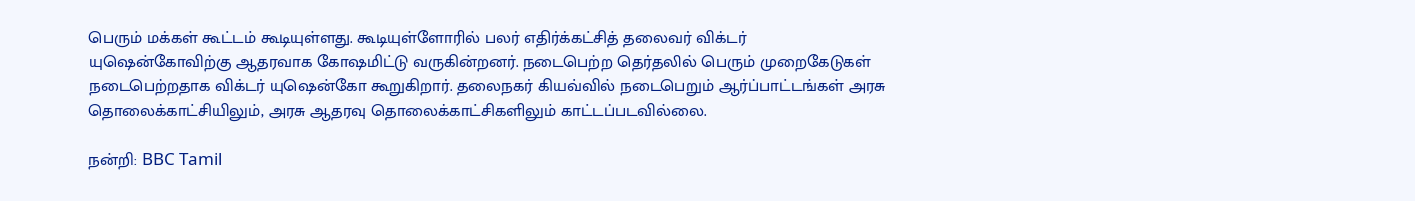பெரும் மக்கள் கூட்டம் கூடியுள்ளது. கூடியுள்ளோரில் பலர் எதிர்க்கட்சித் தலைவர் விக்டர் யுஷென்கோவிற்கு ஆதரவாக கோஷமிட்டு வருகின்றனர். நடைபெற்ற தெர்தலில் பெரும் முறைகேடுகள் நடைபெற்றதாக விக்டர் யுஷென்கோ கூறுகிறார். தலைநகர் கியவ்வில் நடைபெறும் ஆர்ப்பாட்டங்கள் அரசு தொலைக்காட்சியிலும், அரசு ஆதரவு தொலைக்காட்சிகளிலும் காட்டப்படவில்லை.

நன்றி: BBC Tamil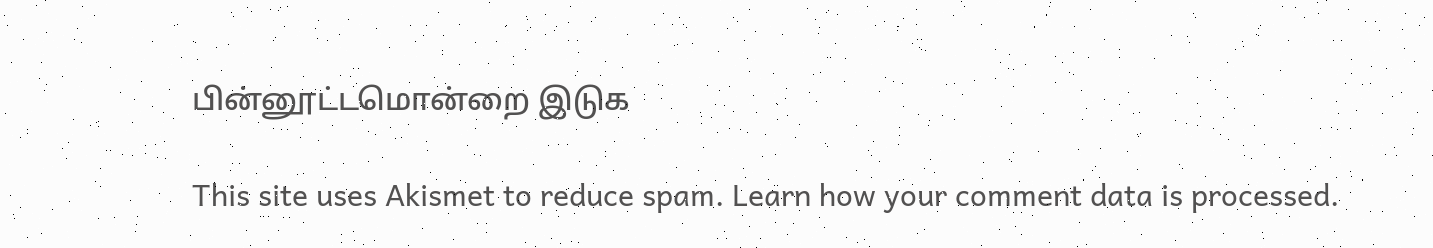பின்னூட்டமொன்றை இடுக

This site uses Akismet to reduce spam. Learn how your comment data is processed.